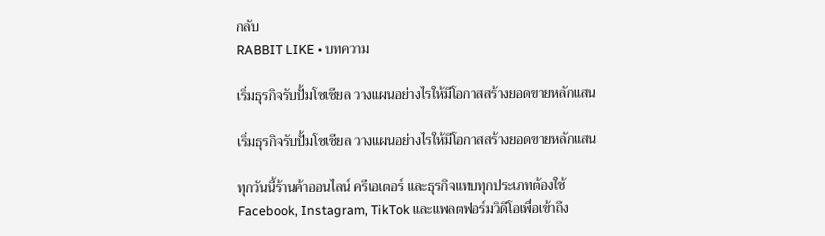กลับ
RABBIT LIKE • บทความ

เริ่มธุรกิจรับปั้มโซเชียล วางแผนอย่างไรให้มีโอกาสสร้างยอดขายหลักแสน

เริ่มธุรกิจรับปั้มโซเชียล วางแผนอย่างไรให้มีโอกาสสร้างยอดขายหลักแสน

ทุกวันนี้ร้านค้าออนไลน์ ครีเอเตอร์ และธุรกิจแทบทุกประเภทต้องใช้ Facebook, Instagram, TikTok และแพลตฟอร์มวิดีโอเพื่อเข้าถึง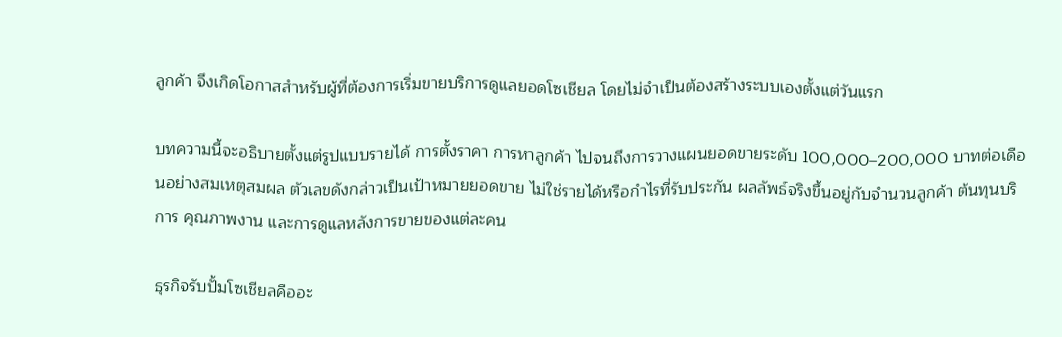ลูกค้า จึงเกิดโอกาสสำหรับผู้ที่ต้องการเริ่มขายบริการดูแลยอดโซเชียล โดยไม่จำเป็นต้องสร้างระบบเองตั้งแต่วันแรก

บทความนี้จะอธิบายตั้งแต่รูปแบบรายได้ การตั้งราคา การหาลูกค้า ไปจนถึงการวางแผนยอดขายระดับ 100,000–200,000 บาทต่อเดือนอย่างสมเหตุสมผล ตัวเลขดังกล่าวเป็นเป้าหมายยอดขาย ไม่ใช่รายได้หรือกำไรที่รับประกัน ผลลัพธ์จริงขึ้นอยู่กับจำนวนลูกค้า ต้นทุนบริการ คุณภาพงาน และการดูแลหลังการขายของแต่ละคน

ธุรกิจรับปั้มโซเชียลคืออะ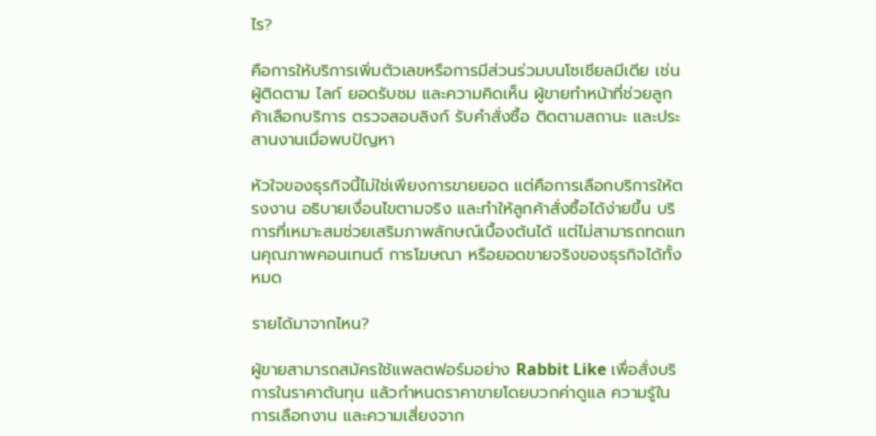ไร?

คือการให้บริการเพิ่มตัวเลขหรือการมีส่วนร่วมบนโซเชียลมีเดีย เช่น ผู้ติดตาม ไลก์ ยอดรับชม และความคิดเห็น ผู้ขายทำหน้าที่ช่วยลูกค้าเลือกบริการ ตรวจสอบลิงก์ รับคำสั่งซื้อ ติดตามสถานะ และประสานงานเมื่อพบปัญหา

หัวใจของธุรกิจนี้ไม่ใช่เพียงการขายยอด แต่คือการเลือกบริการให้ตรงงาน อธิบายเงื่อนไขตามจริง และทำให้ลูกค้าสั่งซื้อได้ง่ายขึ้น บริการที่เหมาะสมช่วยเสริมภาพลักษณ์เบื้องต้นได้ แต่ไม่สามารถทดแทนคุณภาพคอนเทนต์ การโฆษณา หรือยอดขายจริงของธุรกิจได้ทั้งหมด

รายได้มาจากไหน?

ผู้ขายสามารถสมัครใช้แพลตฟอร์มอย่าง Rabbit Like เพื่อสั่งบริการในราคาต้นทุน แล้วกำหนดราคาขายโดยบวกค่าดูแล ความรู้ในการเลือกงาน และความเสี่ยงจาก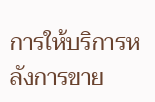การให้บริการหลังการขาย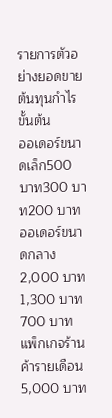รายการตัวอย่างยอดขายต้นทุนกำไรขั้นต้น
ออเดอร์ขนาดเล็ก500 บาท300 บาท200 บาท
ออเดอร์ขนาดกลาง2,000 บาท1,300 บาท700 บาท
แพ็กเกจร้านค้ารายเดือน5,000 บาท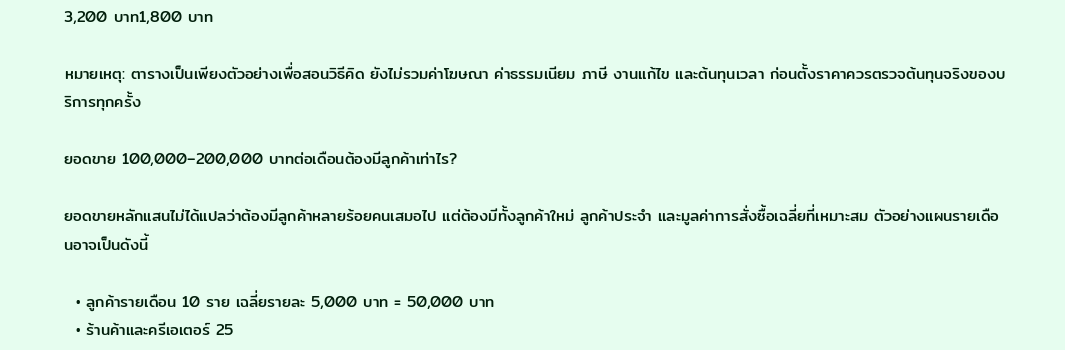3,200 บาท1,800 บาท

หมายเหตุ: ตารางเป็นเพียงตัวอย่างเพื่อสอนวิธีคิด ยังไม่รวมค่าโฆษณา ค่าธรรมเนียม ภาษี งานแก้ไข และต้นทุนเวลา ก่อนตั้งราคาควรตรวจต้นทุนจริงของบริการทุกครั้ง

ยอดขาย 100,000–200,000 บาทต่อเดือนต้องมีลูกค้าเท่าไร?

ยอดขายหลักแสนไม่ได้แปลว่าต้องมีลูกค้าหลายร้อยคนเสมอไป แต่ต้องมีทั้งลูกค้าใหม่ ลูกค้าประจำ และมูลค่าการสั่งซื้อเฉลี่ยที่เหมาะสม ตัวอย่างแผนรายเดือนอาจเป็นดังนี้

  • ลูกค้ารายเดือน 10 ราย เฉลี่ยรายละ 5,000 บาท = 50,000 บาท
  • ร้านค้าและครีเอเตอร์ 25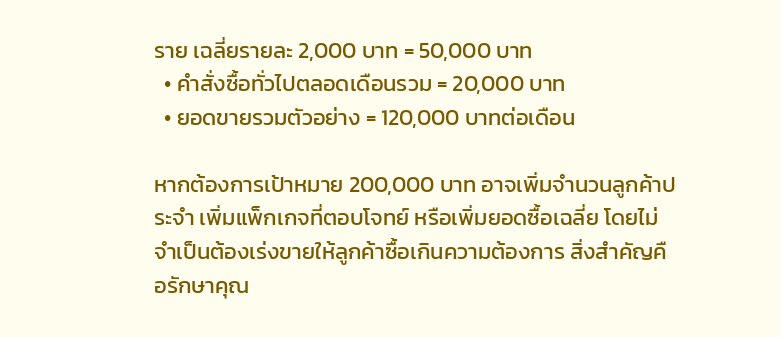ราย เฉลี่ยรายละ 2,000 บาท = 50,000 บาท
  • คำสั่งซื้อทั่วไปตลอดเดือนรวม = 20,000 บาท
  • ยอดขายรวมตัวอย่าง = 120,000 บาทต่อเดือน

หากต้องการเป้าหมาย 200,000 บาท อาจเพิ่มจำนวนลูกค้าประจำ เพิ่มแพ็กเกจที่ตอบโจทย์ หรือเพิ่มยอดซื้อเฉลี่ย โดยไม่จำเป็นต้องเร่งขายให้ลูกค้าซื้อเกินความต้องการ สิ่งสำคัญคือรักษาคุณ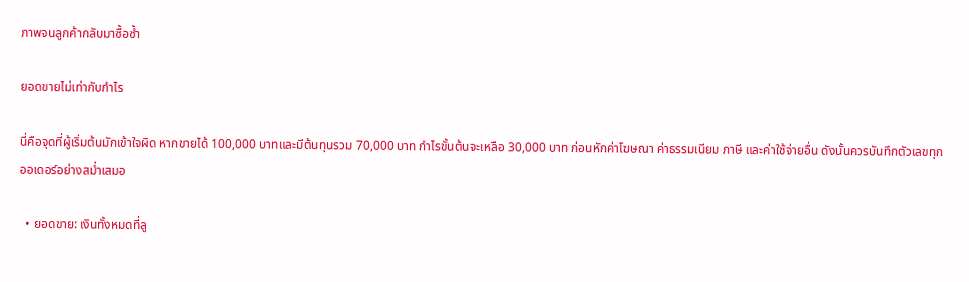ภาพจนลูกค้ากลับมาซื้อซ้ำ

ยอดขายไม่เท่ากับกำไร

นี่คือจุดที่ผู้เริ่มต้นมักเข้าใจผิด หากขายได้ 100,000 บาทและมีต้นทุนรวม 70,000 บาท กำไรขั้นต้นจะเหลือ 30,000 บาท ก่อนหักค่าโฆษณา ค่าธรรมเนียม ภาษี และค่าใช้จ่ายอื่น ดังนั้นควรบันทึกตัวเลขทุกออเดอร์อย่างสม่ำเสมอ

  • ยอดขาย: เงินทั้งหมดที่ลู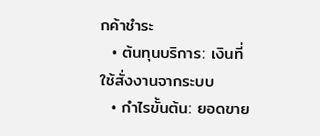กค้าชำระ
  • ต้นทุนบริการ: เงินที่ใช้สั่งงานจากระบบ
  • กำไรขั้นต้น: ยอดขาย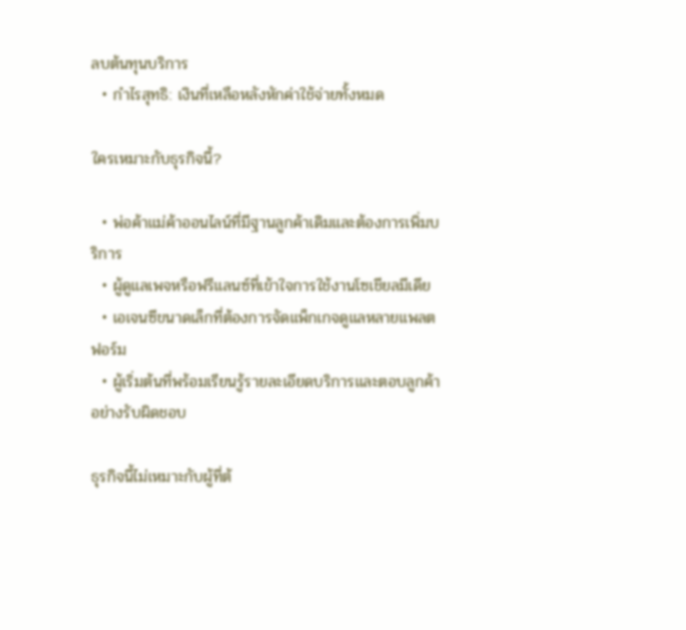ลบต้นทุนบริการ
  • กำไรสุทธิ: เงินที่เหลือหลังหักค่าใช้จ่ายทั้งหมด

ใครเหมาะกับธุรกิจนี้?

  • พ่อค้าแม่ค้าออนไลน์ที่มีฐานลูกค้าเดิมและต้องการเพิ่มบริการ
  • ผู้ดูแลเพจหรือฟรีแลนซ์ที่เข้าใจการใช้งานโซเชียลมีเดีย
  • เอเจนซีขนาดเล็กที่ต้องการจัดแพ็กเกจดูแลหลายแพลตฟอร์ม
  • ผู้เริ่มต้นที่พร้อมเรียนรู้รายละเอียดบริการและตอบลูกค้าอย่างรับผิดชอบ

ธุรกิจนี้ไม่เหมาะกับผู้ที่ต้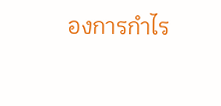องการกำไร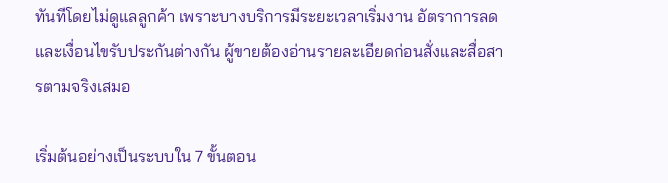ทันทีโดยไม่ดูแลลูกค้า เพราะบางบริการมีระยะเวลาเริ่มงาน อัตราการลด และเงื่อนไขรับประกันต่างกัน ผู้ขายต้องอ่านรายละเอียดก่อนสั่งและสื่อสารตามจริงเสมอ

เริ่มต้นอย่างเป็นระบบใน 7 ขั้นตอน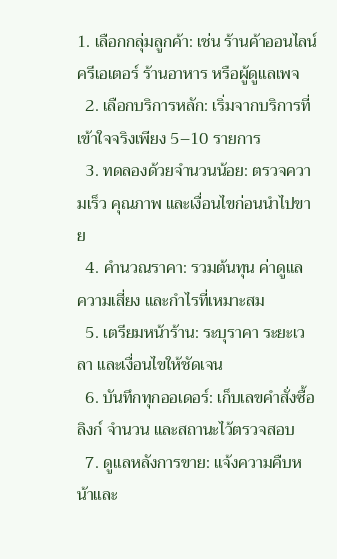1. เลือกกลุ่มลูกค้า: เช่น ร้านค้าออนไลน์ ครีเอเตอร์ ร้านอาหาร หรือผู้ดูแลเพจ
  2. เลือกบริการหลัก: เริ่มจากบริการที่เข้าใจจริงเพียง 5–10 รายการ
  3. ทดลองด้วยจำนวนน้อย: ตรวจความเร็ว คุณภาพ และเงื่อนไขก่อนนำไปขาย
  4. คำนวณราคา: รวมต้นทุน ค่าดูแล ความเสี่ยง และกำไรที่เหมาะสม
  5. เตรียมหน้าร้าน: ระบุราคา ระยะเวลา และเงื่อนไขให้ชัดเจน
  6. บันทึกทุกออเดอร์: เก็บเลขคำสั่งซื้อ ลิงก์ จำนวน และสถานะไว้ตรวจสอบ
  7. ดูแลหลังการขาย: แจ้งความคืบหน้าและ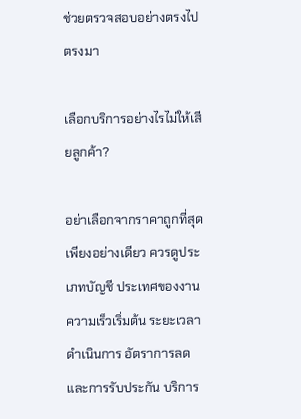ช่วยตรวจสอบอย่างตรงไปตรงมา

เลือกบริการอย่างไรไม่ให้เสียลูกค้า?

อย่าเลือกจากราคาถูกที่สุดเพียงอย่างเดียว ควรดูประเภทบัญชี ประเทศของงาน ความเร็วเริ่มต้น ระยะเวลาดำเนินการ อัตราการลด และการรับประกัน บริการ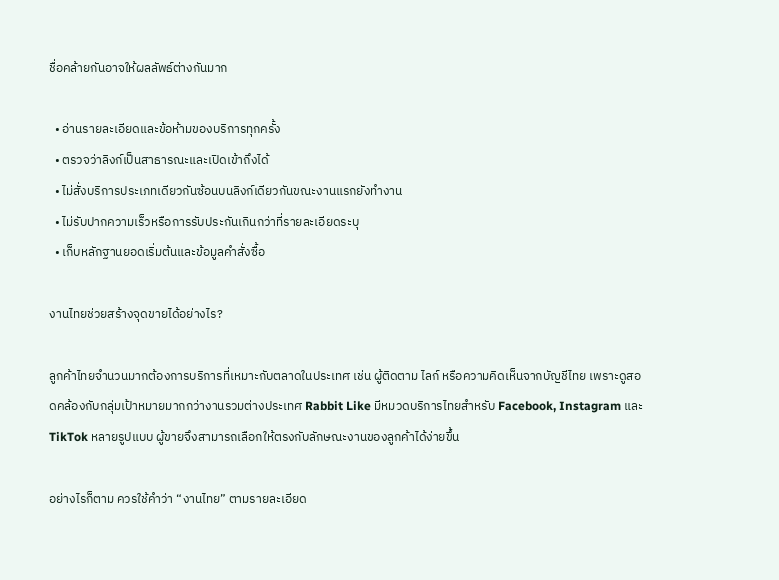ชื่อคล้ายกันอาจให้ผลลัพธ์ต่างกันมาก

  • อ่านรายละเอียดและข้อห้ามของบริการทุกครั้ง
  • ตรวจว่าลิงก์เป็นสาธารณะและเปิดเข้าถึงได้
  • ไม่สั่งบริการประเภทเดียวกันซ้อนบนลิงก์เดียวกันขณะงานแรกยังทำงาน
  • ไม่รับปากความเร็วหรือการรับประกันเกินกว่าที่รายละเอียดระบุ
  • เก็บหลักฐานยอดเริ่มต้นและข้อมูลคำสั่งซื้อ

งานไทยช่วยสร้างจุดขายได้อย่างไร?

ลูกค้าไทยจำนวนมากต้องการบริการที่เหมาะกับตลาดในประเทศ เช่น ผู้ติดตาม ไลก์ หรือความคิดเห็นจากบัญชีไทย เพราะดูสอดคล้องกับกลุ่มเป้าหมายมากกว่างานรวมต่างประเทศ Rabbit Like มีหมวดบริการไทยสำหรับ Facebook, Instagram และ TikTok หลายรูปแบบ ผู้ขายจึงสามารถเลือกให้ตรงกับลักษณะงานของลูกค้าได้ง่ายขึ้น

อย่างไรก็ตาม ควรใช้คำว่า “งานไทย” ตามรายละเอียด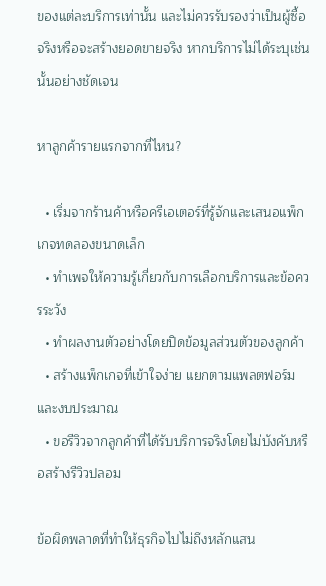ของแต่ละบริการเท่านั้น และไม่ควรรับรองว่าเป็นผู้ซื้อจริงหรือจะสร้างยอดขายจริง หากบริการไม่ได้ระบุเช่นนั้นอย่างชัดเจน

หาลูกค้ารายแรกจากที่ไหน?

  • เริ่มจากร้านค้าหรือครีเอเตอร์ที่รู้จักและเสนอแพ็กเกจทดลองขนาดเล็ก
  • ทำเพจให้ความรู้เกี่ยวกับการเลือกบริการและข้อควรระวัง
  • ทำผลงานตัวอย่างโดยปิดข้อมูลส่วนตัวของลูกค้า
  • สร้างแพ็กเกจที่เข้าใจง่าย แยกตามแพลตฟอร์มและงบประมาณ
  • ขอรีวิวจากลูกค้าที่ได้รับบริการจริงโดยไม่บังคับหรือสร้างรีวิวปลอม

ข้อผิดพลาดที่ทำให้ธุรกิจไปไม่ถึงหลักแสน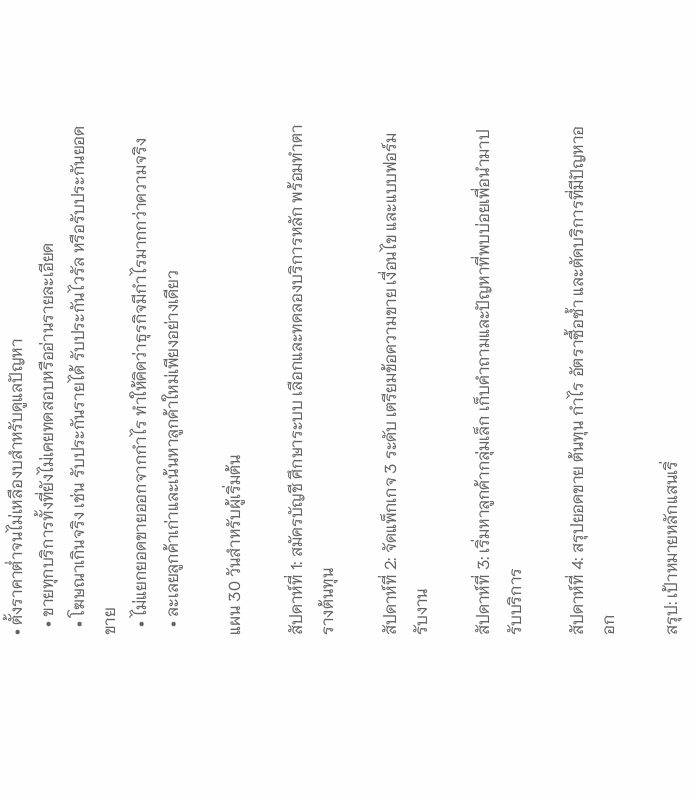• ตั้งราคาต่ำจนไม่เหลืองบสำหรับดูแลปัญหา
  • ขายทุกบริการทั้งที่ยังไม่เคยทดสอบหรืออ่านรายละเอียด
  • โฆษณาเกินจริง เช่น รับประกันรายได้ รับประกันไวรัล หรือรับประกันยอดขาย
  • ไม่แยกยอดขายออกจากกำไร ทำให้คิดว่าธุรกิจมีกำไรมากกว่าความจริง
  • ละเลยลูกค้าเก่าและเน้นหาลูกค้าใหม่เพียงอย่างเดียว

แผน 30 วันสำหรับผู้เริ่มต้น

สัปดาห์ที่ 1: สมัครบัญชี ศึกษาระบบ เลือกและทดลองบริการหลัก พร้อมทำตารางต้นทุน

สัปดาห์ที่ 2: จัดแพ็กเกจ 3 ระดับ เตรียมข้อความขาย เงื่อนไข และแบบฟอร์มรับงาน

สัปดาห์ที่ 3: เริ่มหาลูกค้ากลุ่มเล็ก เก็บคำถามและปัญหาที่พบบ่อยเพื่อนำมาปรับบริการ

สัปดาห์ที่ 4: สรุปยอดขาย ต้นทุน กำไร อัตราซื้อซ้ำ และตัดบริการที่มีปัญหาออก

สรุป: เป้าหมายหลักแสนเริ่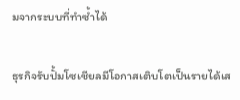มจากระบบที่ทำซ้ำได้

ธุรกิจรับปั้มโซเชียลมีโอกาสเติบโตเป็นรายได้เส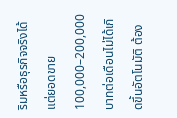ริมหรือธุรกิจจริงได้ แต่ยอดขาย 100,000–200,000 บาทต่อเดือนไม่ได้เกิดขึ้นอัตโนมัติ ต้อง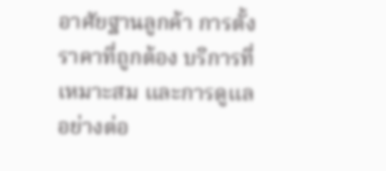อาศัยฐานลูกค้า การตั้งราคาที่ถูกต้อง บริการที่เหมาะสม และการดูแลอย่างต่อ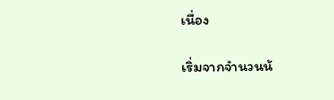เนื่อง

เริ่มจากจำนวนน้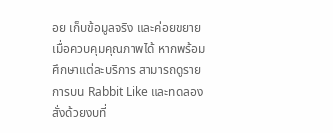อย เก็บข้อมูลจริง และค่อยขยายเมื่อควบคุมคุณภาพได้ หากพร้อมศึกษาแต่ละบริการ สามารถดูรายการบน Rabbit Like และทดลองสั่งด้วยงบที่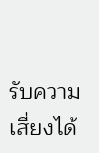รับความเสี่ยงได้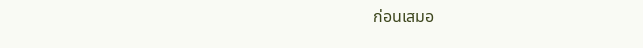ก่อนเสมอ